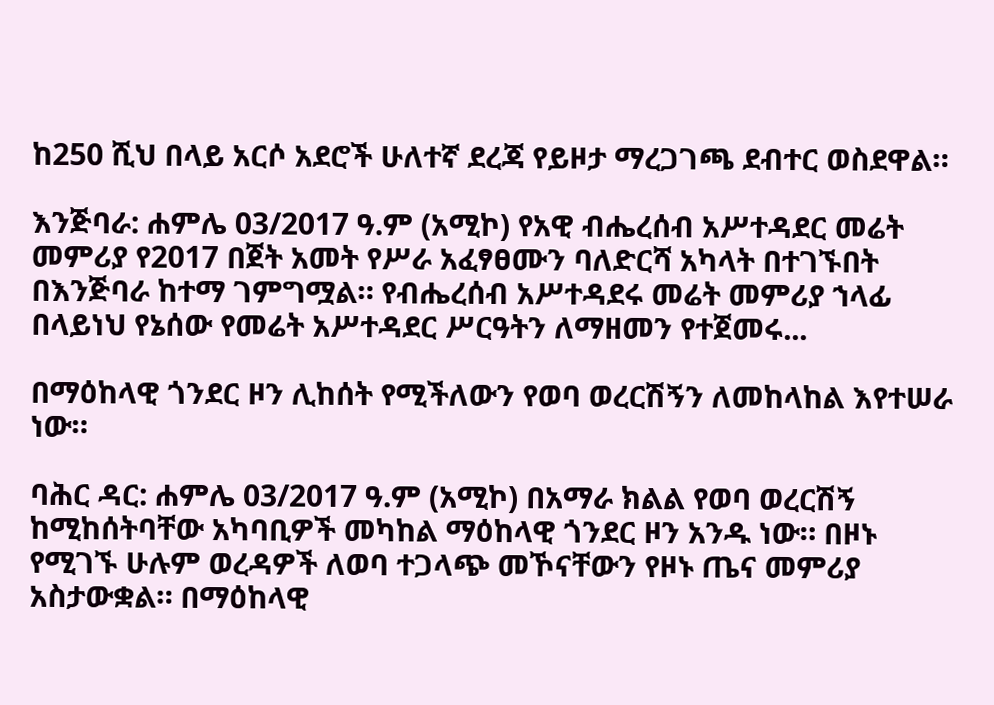ከ250 ሺህ በላይ አርሶ አደሮች ሁለተኛ ደረጃ የይዞታ ማረጋገጫ ደብተር ወስደዋል።

እንጅባራ: ሐምሌ 03/2017 ዓ.ም (አሚኮ) የአዊ ብሔረሰብ አሥተዳደር መሬት መምሪያ የ2017 በጀት አመት የሥራ አፈፃፀሙን ባለድርሻ አካላት በተገኙበት በእንጅባራ ከተማ ገምግሟል። የብሔረሰብ አሥተዳደሩ መሬት መምሪያ ኀላፊ በላይነህ የኔሰው የመሬት አሥተዳደር ሥርዓትን ለማዘመን የተጀመሩ...

በማዕከላዊ ጎንደር ዞን ሊከሰት የሚችለውን የወባ ወረርሽኝን ለመከላከል እየተሠራ ነው።

ባሕር ዳር: ሐምሌ 03/2017 ዓ.ም (አሚኮ) በአማራ ክልል የወባ ወረርሽኝ ከሚከሰትባቸው አካባቢዎች መካከል ማዕከላዊ ጎንደር ዞን አንዱ ነው። በዞኑ የሚገኙ ሁሉም ወረዳዎች ለወባ ተጋላጭ መኾናቸውን የዞኑ ጤና መምሪያ አስታውቋል። በማዕከላዊ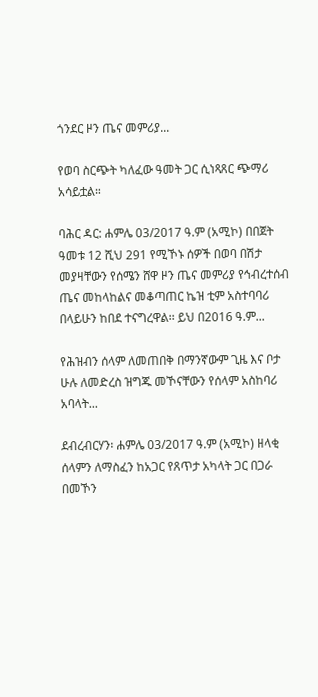ጎንደር ዞን ጤና መምሪያ...

የወባ ስርጭት ካለፈው ዓመት ጋር ሲነጻጸር ጭማሪ አሳይቷል።

ባሕር ዳር: ሐምሌ 03/2017 ዓ.ም (አሚኮ) በበጀት ዓመቱ 12 ሺህ 291 የሚኾኑ ሰዎች በወባ በሽታ መያዛቸውን የሰሜን ሸዋ ዞን ጤና መምሪያ የኅብረተሰብ ጤና መከላከልና መቆጣጠር ኬዝ ቲም አስተባባሪ በላይሁን ከበደ ተናግረዋል፡፡ ይህ በ2016 ዓ.ም...

የሕዝብን ሰላም ለመጠበቅ በማንኛውም ጊዜ እና ቦታ ሁሉ ለመድረስ ዝግጁ መኾናቸውን የሰላም አስከባሪ አባላት...

ደብረብርሃን፡ ሐምሌ 03/2017 ዓ.ም (አሚኮ) ዘላቂ ሰላምን ለማስፈን ከአጋር የጸጥታ አካላት ጋር በጋራ በመኾን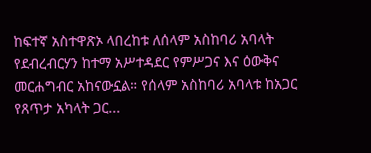ከፍተኛ አስተዋጽኦ ላበረከቱ ለሰላም አስከባሪ አባላት የደብረብርሃን ከተማ አሥተዳደር የምሥጋና እና ዕውቅና መርሐግብር አከናውኗል። የሰላም አስከባሪ አባላቱ ከአጋር የጸጥታ አካላት ጋር...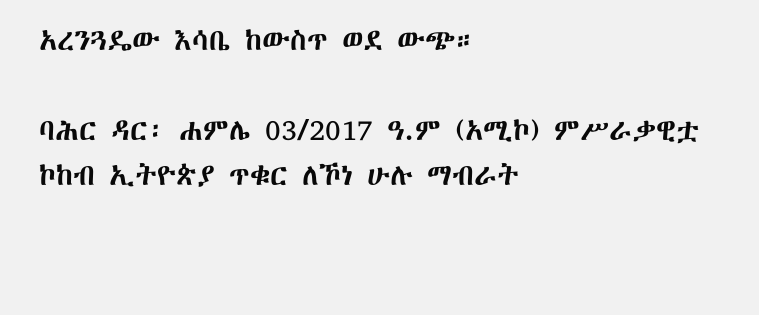አረንጓዴው እሳቤ ከውስጥ ወደ ውጭ።

ባሕር ዳር፡ ሐምሌ 03/2017 ዓ.ም (አሚኮ) ምሥራቃዊቷ ኮከብ ኢትዮጵያ ጥቁር ለኾነ ሁሉ ማብራት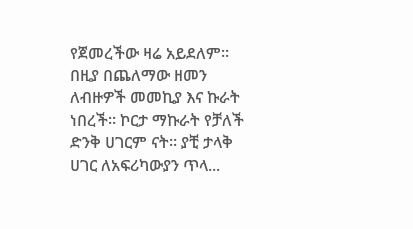የጀመረችው ዛሬ አይደለም። በዚያ በጨለማው ዘመን ለብዙዎች መመኪያ እና ኩራት ነበረች። ኮርታ ማኩራት የቻለች ድንቅ ሀገርም ናት። ያቺ ታላቅ ሀገር ለአፍሪካውያን ጥላ...